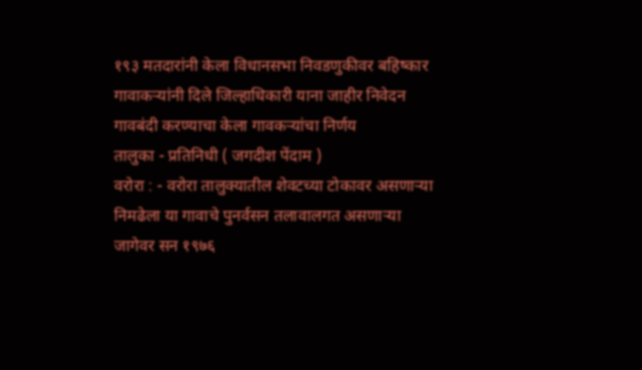१९३ मतदारांनी केला विधानसभा निवडणुकीवर बहिष्कार
गावाकऱ्यांनी दिले जिल्हाधिकारी याना जाहीर निवेदन
गावबंदी करण्याचा केला गावकऱ्यांचा निर्णय
तालुका - प्रतिनिधी ( जगदीश पेंदाम )
वरोरा : - वरोरा तालुक्यातील शेवटच्या टोकावर असणाऱ्या निमढेला या गावाचे पुनर्वसन तलावालगत असणाऱ्या जागेवर सन १९७६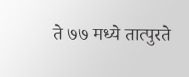ते ७७ मध्ये तात्पुरते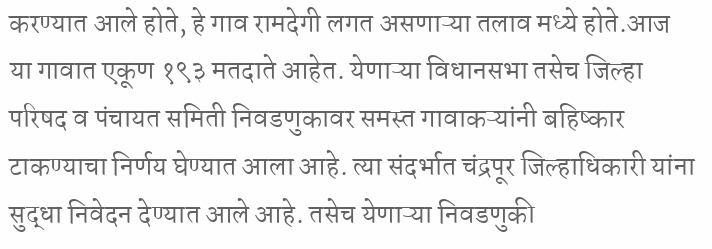करण्यात आले होते, हे गाव रामदेगी लगत असणाऱ्या तलाव मध्ये होते.आज या गावात एकूण १९३ मतदाते आहेत. येणाऱ्या विधानसभा तसेच जिल्हा परिषद व पंचायत समिती निवडणुकावर समस्त गावाकऱ्यांनी बहिष्कार टाकण्याचा निर्णय घेण्यात आला आहे. त्या संदर्भात चंद्रपूर जिल्हाधिकारी यांना सुद्धा निवेदन देण्यात आले आहे. तसेच येणाऱ्या निवडणुकी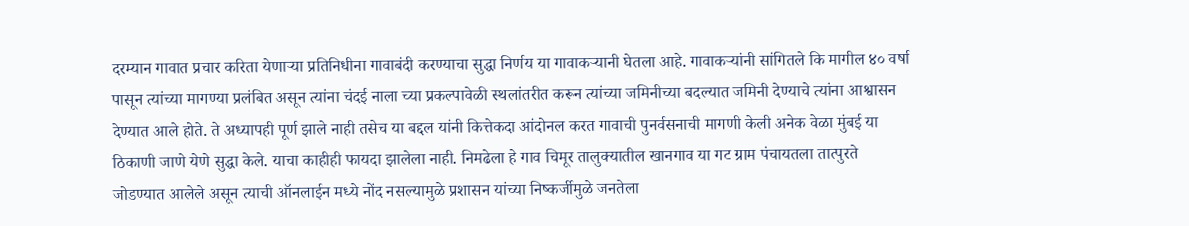दरम्यान गावात प्रचार करिता येणाऱ्या प्रतिनिधीना गावाबंदी करण्याचा सुद्धा निर्णय या गावाकऱ्यानी घेतला आहे. गावाकऱ्यांनी सांगितले कि मागील ४० वर्षा पासून त्यांच्या मागण्या प्रलंबित असून त्यांना चंदई नाला च्या प्रकल्पावेळी स्थलांतरीत करून त्यांच्या जमिनीच्या बदल्यात जमिनी देण्याचे त्यांना आश्वासन देण्यात आले होते. ते अध्यापही पूर्ण झाले नाही तसेच या बद्दल यांनी कित्तेकदा आंदोनल करत गावाची पुनर्वसनाची मागणी केली अनेक वेळा मुंबई या ठिकाणी जाणे येणे सुद्धा केले. याचा काहीही फायदा झालेला नाही. निमढेला हे गाव चिमूर तालुक्यातील खानगाव या गट ग्राम पंचायतला तात्पुरते जोडण्यात आलेले असून त्याची ऑनलाईन मध्ये नोंद नसल्यामुळे प्रशासन यांच्या निष्कर्जीमुळे जनतेला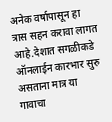अनेक वर्षापासून हा त्रास सहन करावा लागत आहे.देशात सगळीकडे ऑनलाईन कारभार सुरु असताना मात्र या गावाचा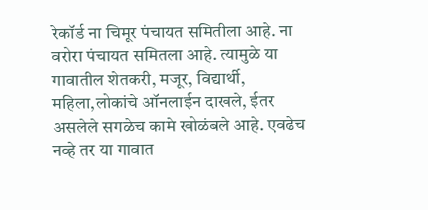रेकॉर्ड ना चिमूर पंचायत समितीला आहे. ना वरोरा पंचायत समितला आहे. त्यामुळे या गावातील शेतकरी, मजूर, विद्यार्थी, महिला,लोकांचे ऑनलाईन दाखले, ईतर असलेले सगळेच कामे खोळंबले आहे. एवढेच नव्हे तर या गावात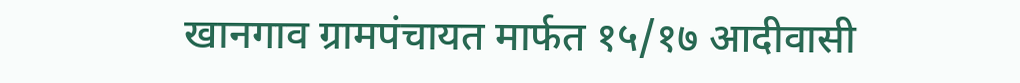खानगाव ग्रामपंचायत मार्फत १५/१७ आदीवासी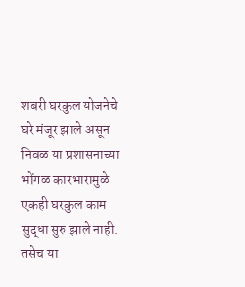शबरी घरकुल योजनेचे घरे मंजूर झाले असून निवळ या प्रशासनाच्या भोंगळ कारभारामुळे एकही घरकुल काम सुद्धा सुरु झाले नाही. तसेच या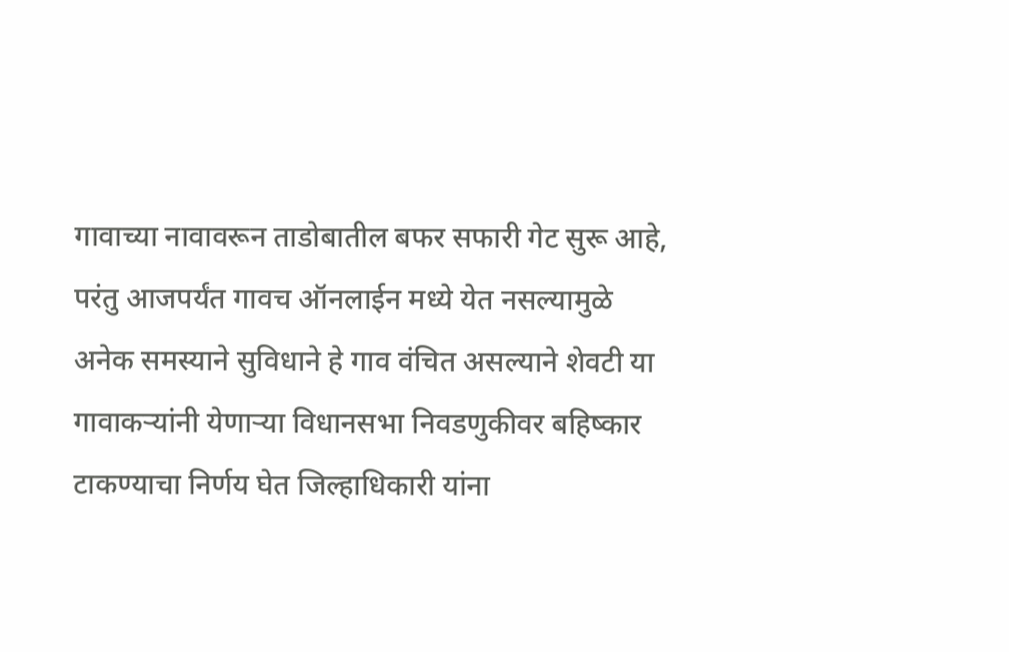गावाच्या नावावरून ताडोबातील बफर सफारी गेट सुरू आहे, परंतु आजपर्यंत गावच ऑनलाईन मध्ये येत नसल्यामुळे अनेक समस्याने सुविधाने हे गाव वंचित असल्याने शेवटी या गावाकऱ्यांनी येणाऱ्या विधानसभा निवडणुकीवर बहिष्कार टाकण्याचा निर्णय घेत जिल्हाधिकारी यांना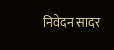निवेदन सादर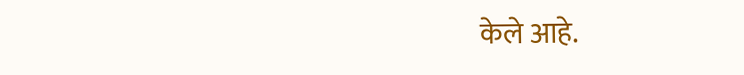केले आहे.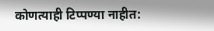कोणत्याही टिप्पण्या नाहीत: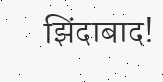झिंदाबाद!